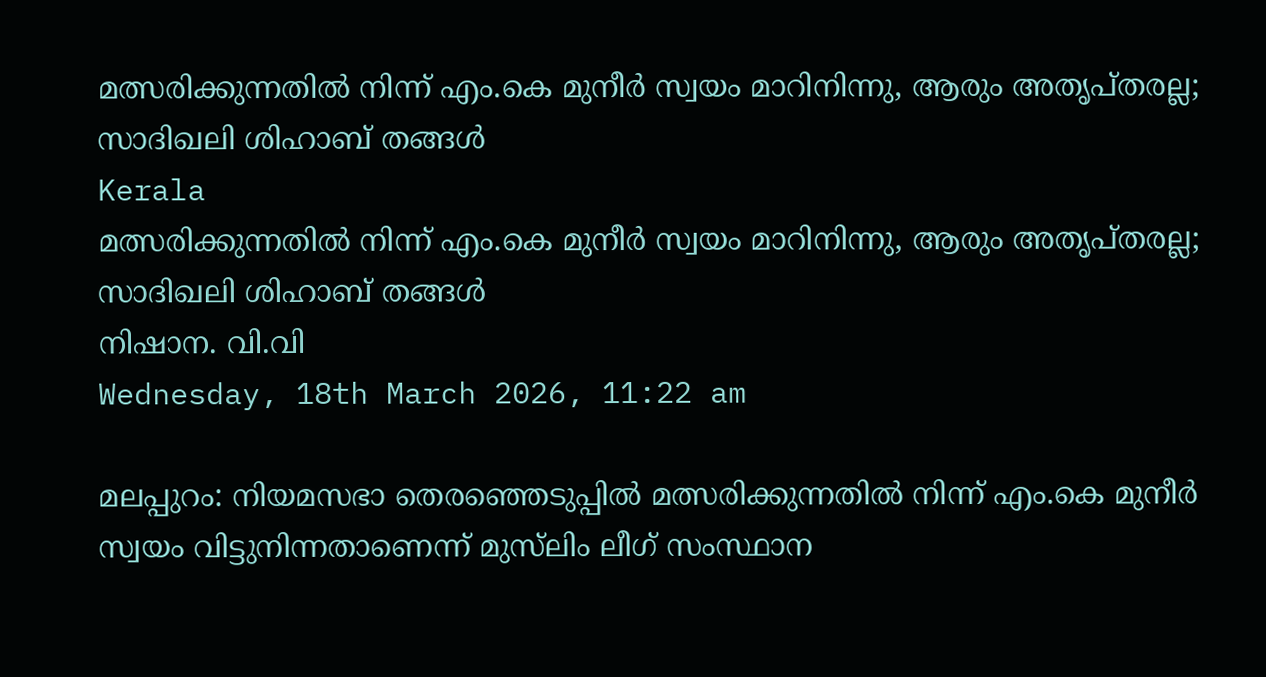മത്സരിക്കുന്നതില്‍ നിന്ന് എം.കെ മുനീര്‍ സ്വയം മാറിനിന്നു, ആരും അതൃപ്തരല്ല; സാദിഖലി ശിഹാബ് തങ്ങള്‍
Kerala
മത്സരിക്കുന്നതില്‍ നിന്ന് എം.കെ മുനീര്‍ സ്വയം മാറിനിന്നു, ആരും അതൃപ്തരല്ല; സാദിഖലി ശിഹാബ് തങ്ങള്‍
നിഷാന. വി.വി
Wednesday, 18th March 2026, 11:22 am

മലപ്പുറം: നിയമസഭാ തെരഞ്ഞെടുപ്പില്‍ മത്സരിക്കുന്നതില്‍ നിന്ന് എം.കെ മുനീര്‍ സ്വയം വിട്ടുനിന്നതാണെന്ന് മുസ്‌ലിം ലീഗ് സംസ്ഥാന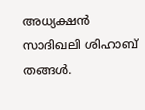അധ്യക്ഷന്‍ സാദിഖലി ശിഹാബ് തങ്ങള്‍.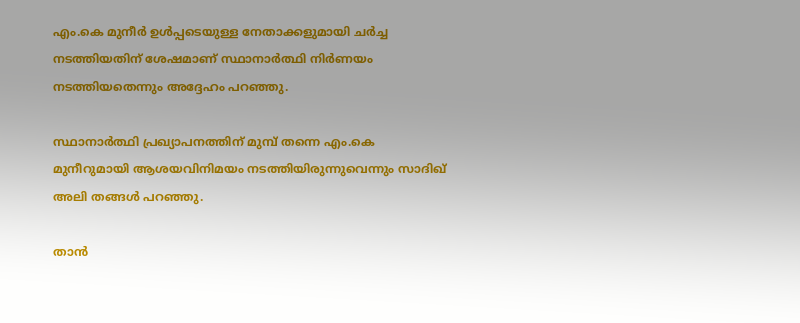എം.കെ മുനീര്‍ ഉള്‍പ്പടെയുള്ള നേതാക്കളുമായി ചര്‍ച്ച നടത്തിയതിന് ശേഷമാണ് സ്ഥാനാര്‍ത്ഥി നിര്‍ണയം നടത്തിയതെന്നും അദ്ദേഹം പറഞ്ഞു.

സ്ഥാനാര്‍ത്ഥി പ്രഖ്യാപനത്തിന് മുമ്പ് തന്നെ എം.കെ മുനീറുമായി ആശയവിനിമയം നടത്തിയിരുന്നുവെന്നും സാദിഖ് അലി തങ്ങള്‍ പറഞ്ഞു.

താന്‍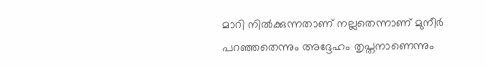മാറി നില്‍ക്കുന്നതാണ് നല്ലതെന്നാണ് മുനീര്‍ പറഞ്ഞതെന്നും അദ്ദേഹം തൃപ്തനാണെന്നും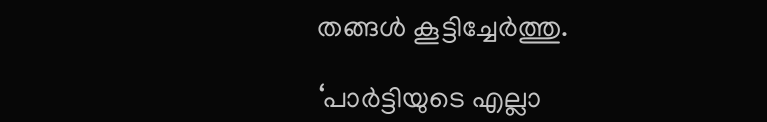തങ്ങള്‍ കൂട്ടിച്ചേര്‍ത്തു.

‘പാര്‍ട്ടിയുടെ എല്ലാ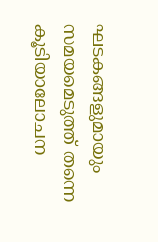ഘടകങ്ങളുമായും സമയമെടുത്ത് തന്നെ കൂടിയാലോചന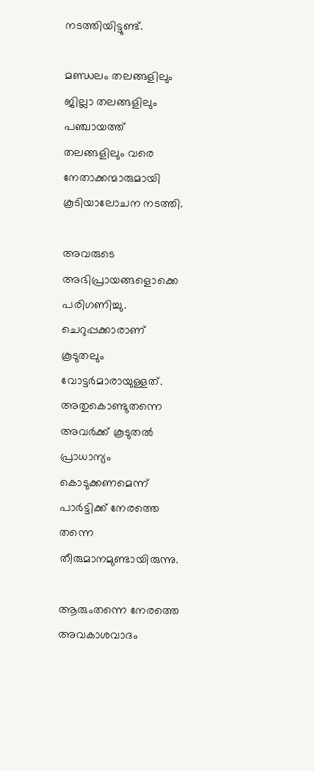നടത്തിയിട്ടുണ്ട്.

മണ്ഡലം തലങ്ങളിലും ജില്ലാ തലങ്ങളിലും പഞ്ചായത്ത് തലങ്ങളിലും വരെ നേതാക്കന്മാരുമായി കൂടിയാലോചന നടത്തി.

അവരുടെ അഭിപ്രായങ്ങളൊക്കെ പരിഗണിച്ചു. ചെറുപ്പക്കാരാണ് കൂടുതലും വോട്ടര്‍മാരായുള്ളത്.
അതുകൊണ്ടുതന്നെ അവര്‍ക്ക് കൂടുതല്‍ പ്രാധാന്യം കൊടുക്കണമെന്ന് പാര്‍ട്ടിക്ക് നേരത്തെ തന്നെ തീരുമാനമുണ്ടായിരുന്നു.

ആരുംതന്നെ നേരത്തെ അവകാശവാദം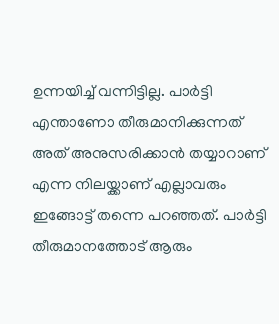ഉന്നയിച്ച് വന്നിട്ടില്ല. പാര്‍ട്ടി എന്താണോ തീരുമാനിക്കുന്നത് അത് അനുസരിക്കാന്‍ തയ്യാറാണ് എന്ന നിലയ്ക്കാണ് എല്ലാവരും ഇങ്ങോട്ട് തന്നെ പറഞ്ഞത്. പാര്‍ട്ടി തീരുമാനത്തോട് ആരും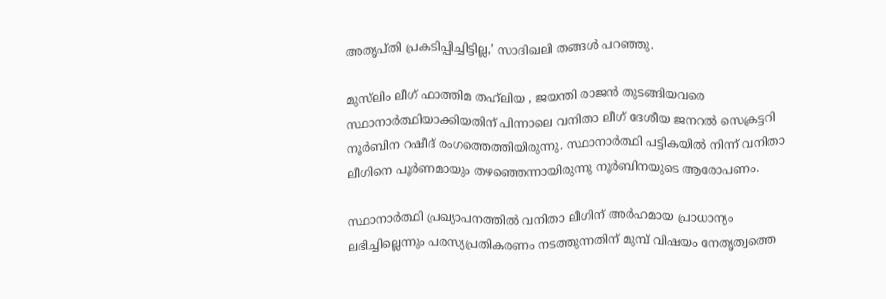അതൃപ്തി പ്രകടിപ്പിച്ചിട്ടില്ല,’ സാദിഖലി തങ്ങള്‍ പറഞ്ഞു.

മുസ്‌ലിം ലീഗ് ഫാത്തിമ തഹ്‌ലിയ , ജയന്തി രാജന്‍ തുടങ്ങിയവരെ സ്ഥാനാര്‍ത്ഥിയാക്കിയതിന് പിന്നാലെ വനിതാ ലീഗ് ദേശീയ ജനറല്‍ സെക്രട്ടറി നൂര്‍ബിന റഷീദ് രംഗത്തെത്തിയിരുന്നു. സ്ഥാനാര്‍ത്ഥി പട്ടികയില്‍ നിന്ന് വനിതാ ലീഗിനെ പൂര്‍ണമായും തഴഞ്ഞെന്നായിരുന്നു നൂര്‍ബിനയുടെ ആരോപണം.

സ്ഥാനാര്‍ത്ഥി പ്രഖ്യാപനത്തില്‍ വനിതാ ലീഗിന് അര്‍ഹമായ പ്രാധാന്യം ലഭിച്ചില്ലെന്നും പരസ്യപ്രതികരണം നടത്തുന്നതിന് മുമ്പ് വിഷയം നേതൃത്വത്തെ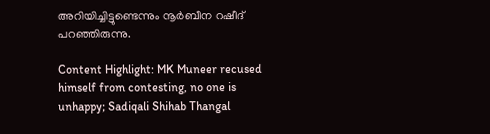അറിയിച്ചിട്ടുണ്ടെന്നും നൂര്‍ബീന റഷീദ് പറഞ്ഞിരുന്നു.

Content Highlight: MK Muneer recused himself from contesting, no one is unhappy; Sadiqali Shihab Thangal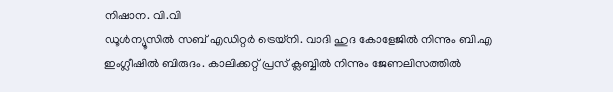നിഷാന. വി.വി
ഡൂള്‍ന്യൂസില്‍ സബ് എഡിറ്റര്‍ ട്രെയ്‌നി. വാദി ഹുദ കോളേജില്‍ നിന്നും ബി.എ ഇംഗ്ലീഷില്‍ ബിരുദം. കാലിക്കറ്റ് പ്രസ് ക്ലബ്ബില്‍ നിന്നും ജേണലിസത്തില്‍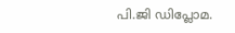പി.ജി ഡിപ്ലോമ.